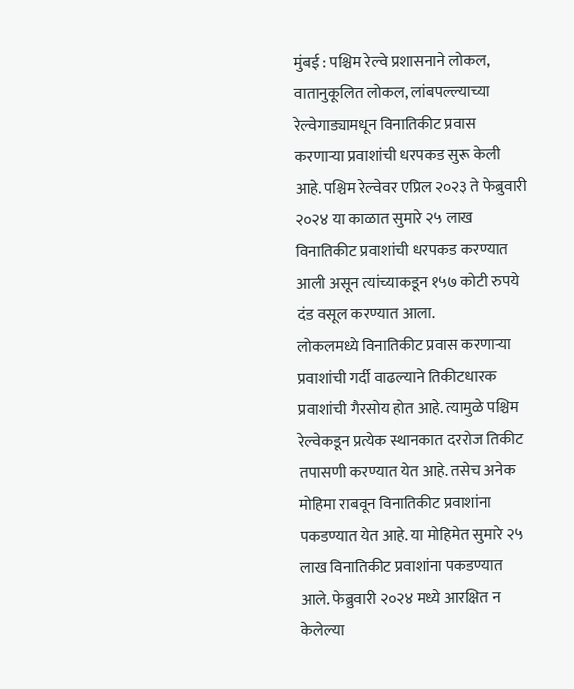मुंबई : पश्चिम रेल्वे प्रशासनाने लोकल, वातानुकूलित लोकल, लांबपल्ल्याच्या रेल्वेगाड्यामधून विनातिकीट प्रवास करणाऱ्या प्रवाशांची धरपकड सुरू केली आहे. पश्चिम रेल्वेवर एप्रिल २०२३ ते फेब्रुवारी २०२४ या काळात सुमारे २५ लाख विनातिकीट प्रवाशांची धरपकड करण्यात आली असून त्यांच्याकडून १५७ कोटी रुपये दंड वसूल करण्यात आला.
लोकलमध्ये विनातिकीट प्रवास करणाऱ्या प्रवाशांची गर्दी वाढल्याने तिकीटधारक प्रवाशांची गैरसोय होत आहे. त्यामुळे पश्चिम रेल्वेकडून प्रत्येक स्थानकात दररोज तिकीट तपासणी करण्यात येत आहे. तसेच अनेक मोहिमा राबवून विनातिकीट प्रवाशांना पकडण्यात येत आहे. या मोहिमेत सुमारे २५ लाख विनातिकीट प्रवाशांना पकडण्यात आले. फेब्रुवारी २०२४ मध्ये आरक्षित न केलेल्या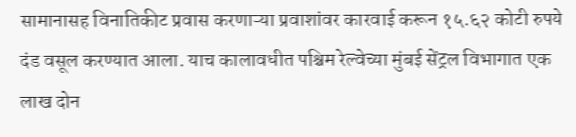सामानासह विनातिकीट प्रवास करणाऱ्या प्रवाशांवर कारवाई करून १५.६२ कोटी रुपये दंड वसूल करण्यात आला. याच कालावधीत पश्चिम रेल्वेच्या मुंबई सेंट्रल विभागात एक लाख दोन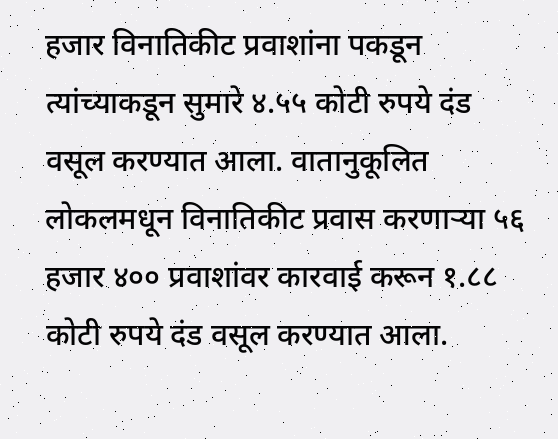हजार विनातिकीट प्रवाशांना पकडून त्यांच्याकडून सुमारे ४.५५ कोटी रुपये दंड वसूल करण्यात आला. वातानुकूलित लोकलमधून विनातिकीट प्रवास करणाऱ्या ५६ हजार ४०० प्रवाशांवर कारवाई करून १.८८ कोटी रुपये दंड वसूल करण्यात आला.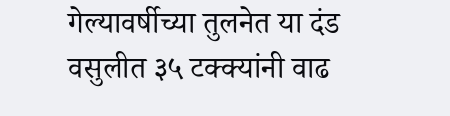गेल्यावर्षीच्या तुलनेत या दंड वसुलीत ३५ टक्क्यांनी वाढ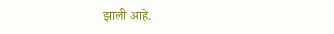झाली आहे.